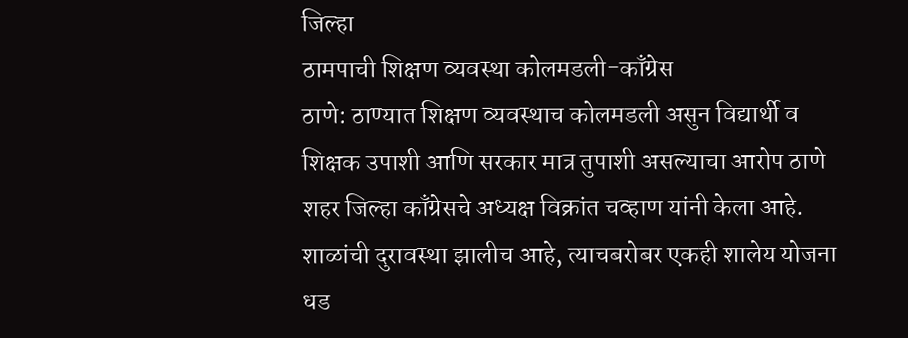जिल्हा
ठामपाची शिक्षण व्यवस्था कोलमडली-काँग्रेस
ठाणे: ठाण्यात शिक्षण व्यवस्थाच कोलमडली असुन विद्यार्थी व शिक्षक उपाशी आणि सरकार मात्र तुपाशी असल्याचा आरोप ठाणे शहर जिल्हा काँग्रेसचे अध्यक्ष विक्रांत चव्हाण यांनी केला आहे.
शाळांची दुरावस्था झालीच आहे, त्याचबरोबर एकही शालेय योजना धड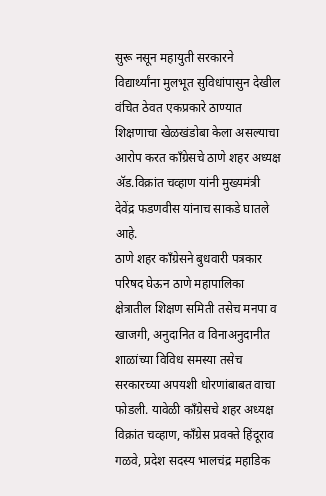सुरू नसून महायुती सरकारने विद्यार्थ्यांना मुलभूत सुविधांपासुन देखील वंचित ठेवत एकप्रकारे ठाण्यात शिक्षणाचा खेळखंडोबा केला असल्याचा आरोप करत काँग्रेसचे ठाणे शहर अध्यक्ष ॲड.विक्रांत चव्हाण यांनी मुख्यमंत्री देवेंद्र फडणवीस यांनाच साकडे घातले आहे.
ठाणे शहर काँग्रेसने बुधवारी पत्रकार परिषद घेऊन ठाणे महापालिका क्षेत्रातील शिक्षण समिती तसेच मनपा व खाजगी, अनुदानित व विनाअनुदानीत शाळांच्या विविध समस्या तसेच सरकारच्या अपयशी धोरणांबाबत वाचा फोडली. यावेळी काँग्रेसचे शहर अध्यक्ष विक्रांत चव्हाण, काँग्रेस प्रवक्ते हिंदूराव गळवे, प्रदेश सदस्य भालचंद्र महाडिक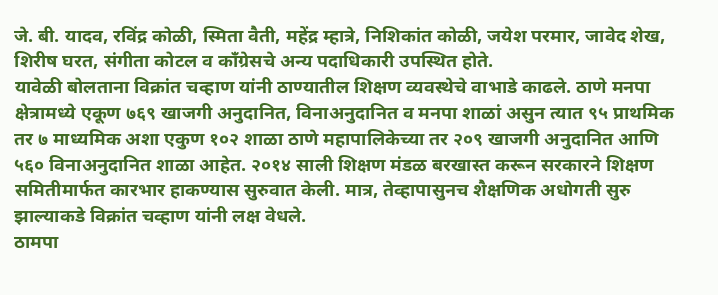जे. बी. यादव, रविंद्र कोळी, स्मिता वैती, महेंद्र म्हात्रे, निशिकांत कोळी, जयेश परमार, जावेद शेख, शिरीष घरत, संगीता कोटल व काँग्रेसचे अन्य पदाधिकारी उपस्थित होते.
यावेळी बोलताना विक्रांत चव्हाण यांनी ठाण्यातील शिक्षण व्यवस्थेचे वाभाडे काढले. ठाणे मनपा क्षेत्रामध्ये एकूण ७६९ खाजगी अनुदानित, विनाअनुदानित व मनपा शाळां असुन त्यात ९५ प्राथमिक तर ७ माध्यमिक अशा एकुण १०२ शाळा ठाणे महापालिकेच्या तर २०९ खाजगी अनुदानित आणि ५६० विनाअनुदानित शाळा आहेत. २०१४ साली शिक्षण मंडळ बरखास्त करून सरकारने शिक्षण समितीमार्फत कारभार हाकण्यास सुरुवात केली. मात्र, तेव्हापासुनच शैक्षणिक अधोगती सुरु झाल्याकडे विक्रांत चव्हाण यांनी लक्ष वेधले.
ठामपा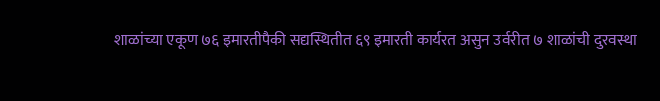शाळांच्या एकूण ७६ इमारतीपैकी सद्यस्थितीत ६९ इमारती कार्यरत असुन उर्वरीत ७ शाळांची दुरवस्था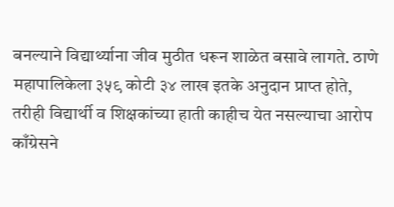बनल्याने विद्यार्थ्याना जीव मुठीत धरून शाळेत बसावे लागते. ठाणे महापालिकेला ३५९ कोटी ३४ लाख इतके अनुदान प्राप्त होते, तरीही विद्यार्थी व शिक्षकांच्या हाती काहीच येत नसल्याचा आरोप काँग्रेसने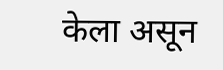केला असून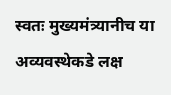स्वतः मुख्यमंत्र्यानीच या अव्यवस्थेकडे लक्ष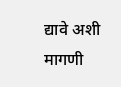द्यावे अशी मागणी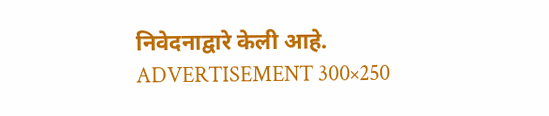निवेदनाद्वारे केली आहे.
ADVERTISEMENT 300×250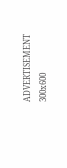ADVERTISEMENT 300x600